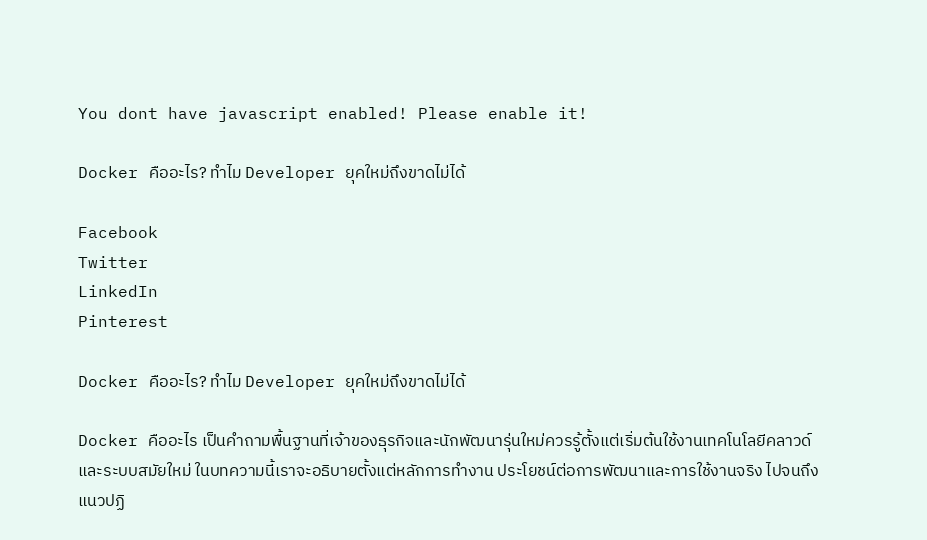You dont have javascript enabled! Please enable it!

Docker คืออะไร? ทำไม Developer ยุคใหม่ถึงขาดไม่ได้

Facebook
Twitter
LinkedIn
Pinterest

Docker คืออะไร? ทำไม Developer ยุคใหม่ถึงขาดไม่ได้

Docker คืออะไร เป็นคำถามพื้นฐานที่เจ้าของธุรกิจและนักพัฒนารุ่นใหม่ควรรู้ตั้งแต่เริ่มต้นใช้งานเทคโนโลยีคลาวด์และระบบสมัยใหม่ ในบทความนี้เราจะอธิบายตั้งแต่หลักการทำงาน ประโยชน์ต่อการพัฒนาและการใช้งานจริง ไปจนถึงแนวปฏิ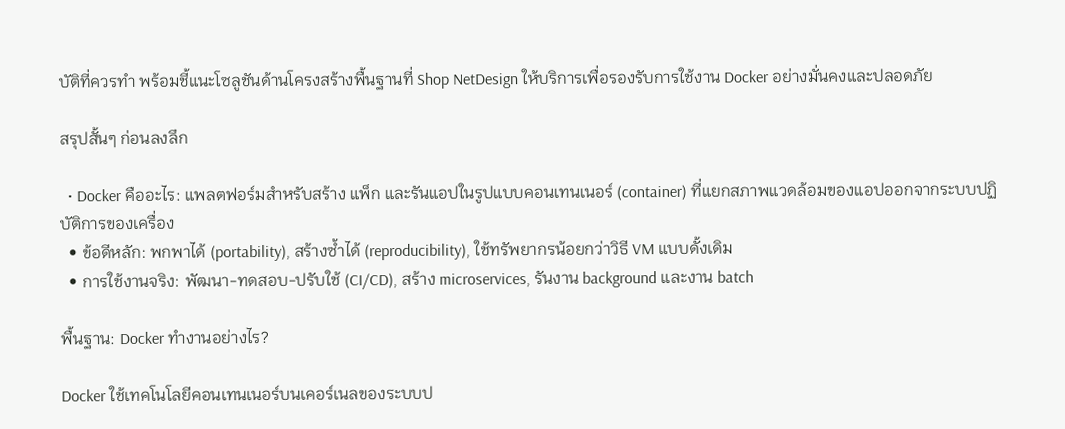บัติที่ควรทำ พร้อมชี้แนะโซลูชันด้านโครงสร้างพื้นฐานที่ Shop NetDesign ให้บริการเพื่อรองรับการใช้งาน Docker อย่างมั่นคงและปลอดภัย

สรุปสั้นๆ ก่อนลงลึก

  • Docker คืออะไร: แพลตฟอร์มสำหรับสร้าง แพ็ก และรันแอปในรูปแบบคอนเทนเนอร์ (container) ที่แยกสภาพแวดล้อมของแอปออกจากระบบปฏิบัติการของเครื่อง
  • ข้อดีหลัก: พกพาได้ (portability), สร้างซ้ำได้ (reproducibility), ใช้ทรัพยากรน้อยกว่าวิธี VM แบบดั้งเดิม
  • การใช้งานจริง: พัฒนา-ทดสอบ-ปรับใช้ (CI/CD), สร้าง microservices, รันงาน background และงาน batch

พื้นฐาน: Docker ทำงานอย่างไร?

Docker ใช้เทคโนโลยีคอนเทนเนอร์บนเคอร์เนลของระบบป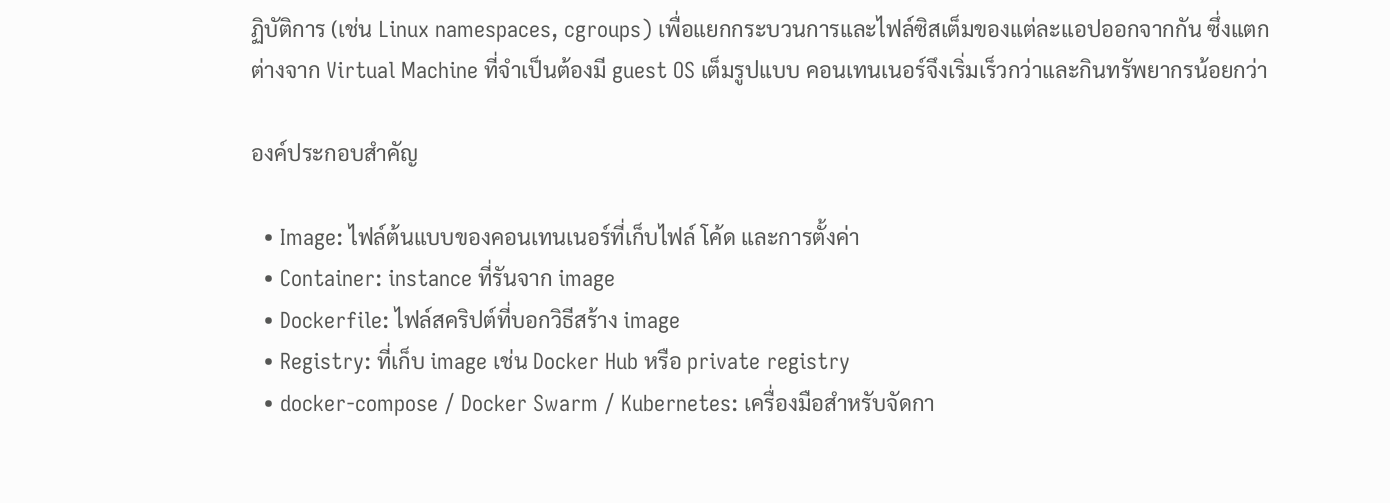ฏิบัติการ (เช่น Linux namespaces, cgroups) เพื่อแยกกระบวนการและไฟล์ซิสเต็มของแต่ละแอปออกจากกัน ซึ่งแตกต่างจาก Virtual Machine ที่จำเป็นต้องมี guest OS เต็มรูปแบบ คอนเทนเนอร์จึงเริ่มเร็วกว่าและกินทรัพยากรน้อยกว่า

องค์ประกอบสำคัญ

  • Image: ไฟล์ต้นแบบของคอนเทนเนอร์ที่เก็บไฟล์ โค้ด และการตั้งค่า
  • Container: instance ที่รันจาก image
  • Dockerfile: ไฟล์สคริปต์ที่บอกวิธีสร้าง image
  • Registry: ที่เก็บ image เช่น Docker Hub หรือ private registry
  • docker-compose / Docker Swarm / Kubernetes: เครื่องมือสำหรับจัดกา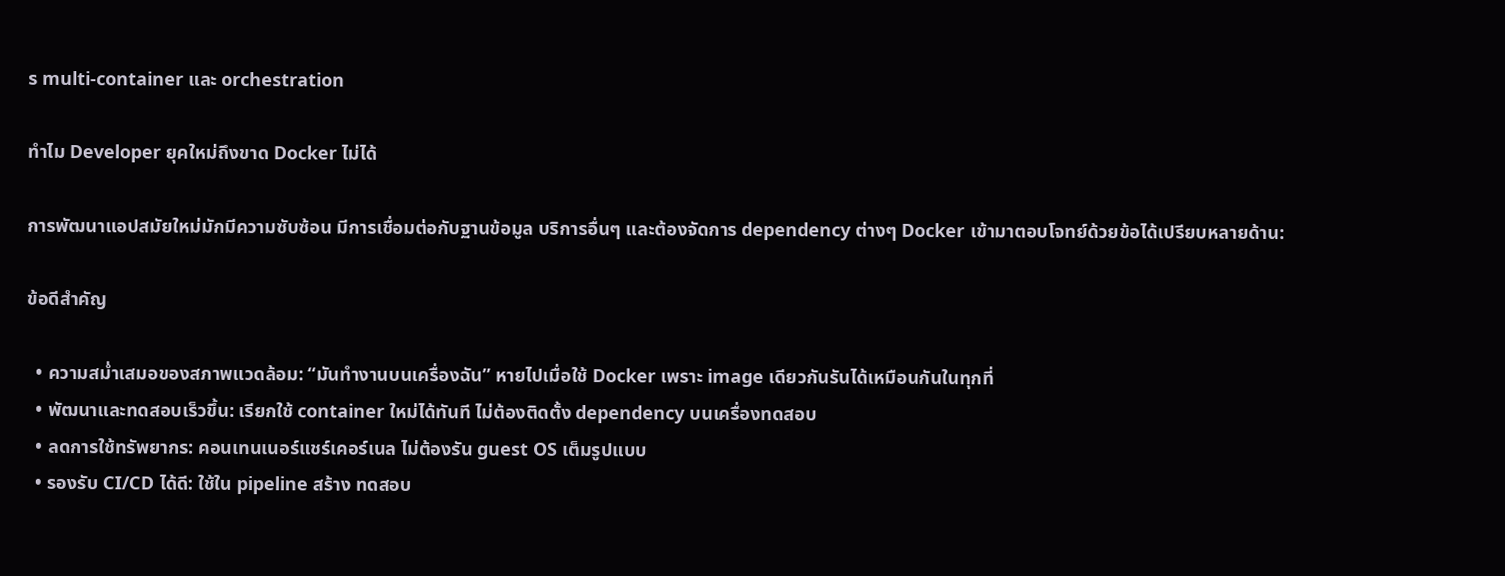ร multi-container และ orchestration

ทำไม Developer ยุคใหม่ถึงขาด Docker ไม่ได้

การพัฒนาแอปสมัยใหม่มักมีความซับซ้อน มีการเชื่อมต่อกับฐานข้อมูล บริการอื่นๆ และต้องจัดการ dependency ต่างๆ Docker เข้ามาตอบโจทย์ด้วยข้อได้เปรียบหลายด้าน:

ข้อดีสำคัญ

  • ความสม่ำเสมอของสภาพแวดล้อม: “มันทำงานบนเครื่องฉัน” หายไปเมื่อใช้ Docker เพราะ image เดียวกันรันได้เหมือนกันในทุกที่
  • พัฒนาและทดสอบเร็วขึ้น: เรียกใช้ container ใหม่ได้ทันที ไม่ต้องติดตั้ง dependency บนเครื่องทดสอบ
  • ลดการใช้ทรัพยากร: คอนเทนเนอร์แชร์เคอร์เนล ไม่ต้องรัน guest OS เต็มรูปแบบ
  • รองรับ CI/CD ได้ดี: ใช้ใน pipeline สร้าง ทดสอบ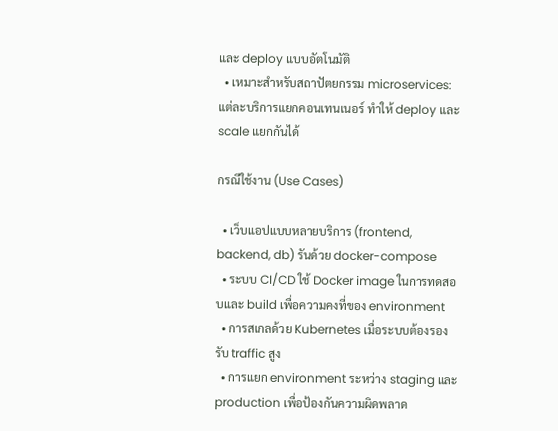และ deploy แบบอัตโนมัติ
  • เหมาะสำหรับสถาปัตยกรรม microservices: แต่ละบริการแยกคอนเทนเนอร์ ทำให้ deploy และ scale แยกกันได้

กรณีใช้งาน (Use Cases)

  • เว็บแอปแบบหลายบริการ (frontend, backend, db) รันด้วย docker-compose
  • ระบบ CI/CD ใช้ Docker image ในการทดสอบและ build เพื่อความคงที่ของ environment
  • การสเกลด้วย Kubernetes เมื่อระบบต้องรองรับ traffic สูง
  • การแยก environment ระหว่าง staging และ production เพื่อป้องกันความผิดพลาด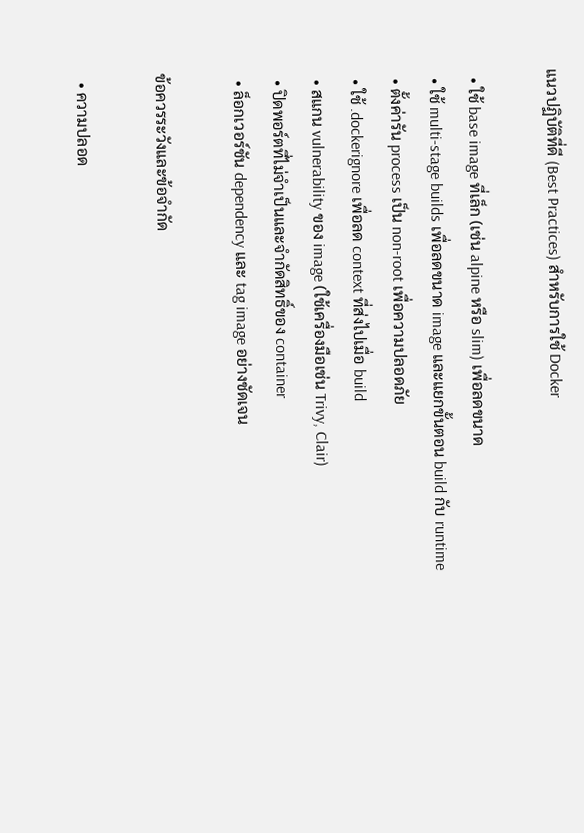แนวปฏิบัติที่ดี (Best Practices) สำหรับการใช้ Docker

  • ใช้ base image ที่เล็ก (เช่น alpine หรือ slim) เพื่อลดขนาด
  • ใช้ multi-stage builds เพื่อลดขนาด image และแยกขั้นตอน build กับ runtime
  • ตั้งค่ารัน process เป็น non-root เพื่อความปลอดภัย
  • ใช้ .dockerignore เพื่อลด context ที่ส่งไปเมื่อ build
  • สแกน vulnerability ของ image (ใช้เครื่องมือเช่น Trivy, Clair)
  • ปิดพอร์ตที่ไม่จำเป็นและจำกัดสิทธิ์ของ container
  • ล็อกเวอร์ชัน dependency และ tag image อย่างชัดเจน

ข้อควรระวังและข้อจำกัด

  • ความปลอด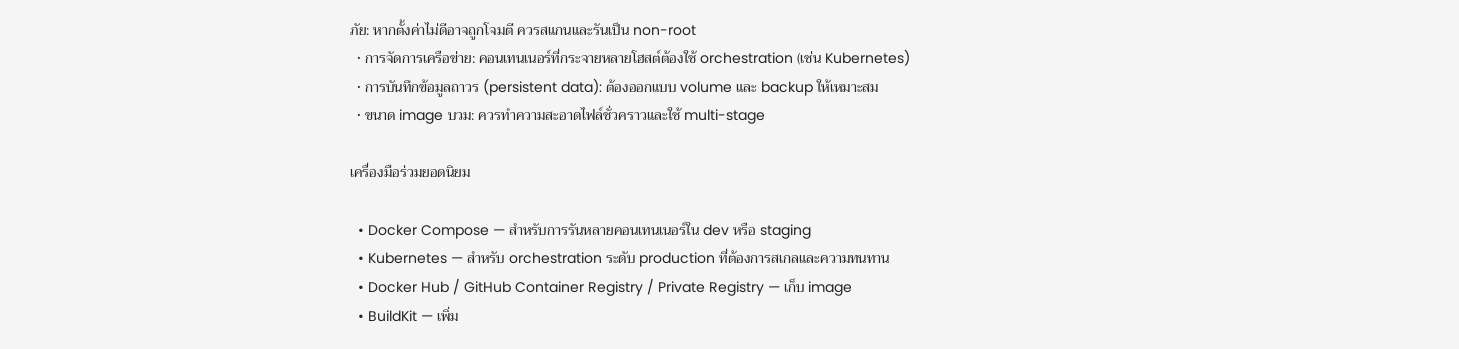ภัย: หากตั้งค่าไม่ดีอาจถูกโจมตี ควรสแกนและรันเป็น non-root
  • การจัดการเครือข่าย: คอนเทนเนอร์ที่กระจายหลายโฮสต์ต้องใช้ orchestration (เช่น Kubernetes)
  • การบันทึกข้อมูลถาวร (persistent data): ต้องออกแบบ volume และ backup ให้เหมาะสม
  • ขนาด image บวม: ควรทำความสะอาดไฟล์ชั่วคราวและใช้ multi-stage

เครื่องมือร่วมยอดนิยม

  • Docker Compose — สำหรับการรันหลายคอนเทนเนอร์ใน dev หรือ staging
  • Kubernetes — สำหรับ orchestration ระดับ production ที่ต้องการสเกลและความทนทาน
  • Docker Hub / GitHub Container Registry / Private Registry — เก็บ image
  • BuildKit — เพิ่ม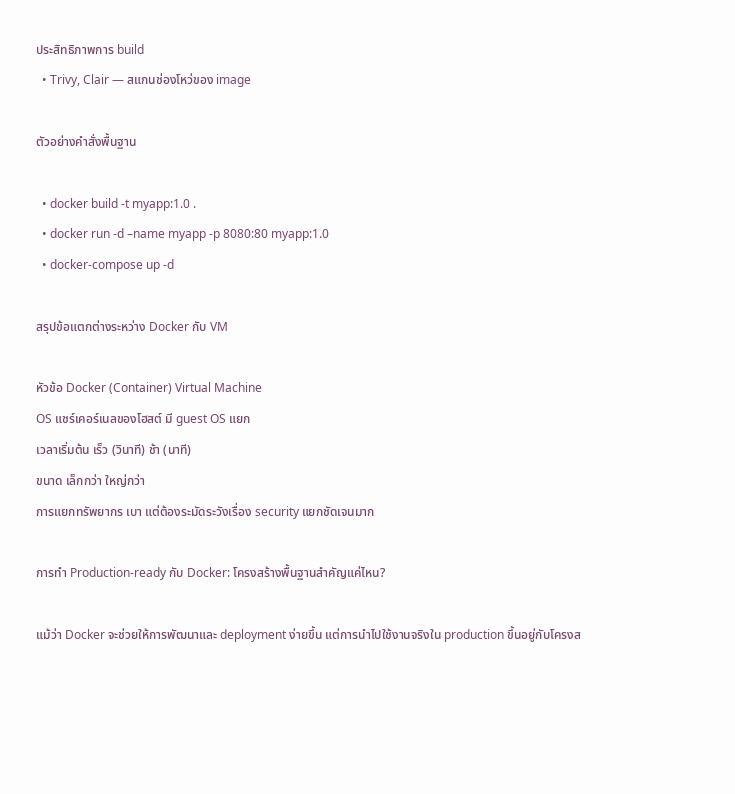ประสิทธิภาพการ build
  • Trivy, Clair — สแกนช่องโหว่ของ image

ตัวอย่างคำสั่งพื้นฐาน

  • docker build -t myapp:1.0 .
  • docker run -d –name myapp -p 8080:80 myapp:1.0
  • docker-compose up -d

สรุปข้อแตกต่างระหว่าง Docker กับ VM

หัวข้อ Docker (Container) Virtual Machine
OS แชร์เคอร์เนลของโฮสต์ มี guest OS แยก
เวลาเริ่มต้น เร็ว (วินาที) ช้า (นาที)
ขนาด เล็กกว่า ใหญ่กว่า
การแยกทรัพยากร เบา แต่ต้องระมัดระวังเรื่อง security แยกชัดเจนมาก

การทำ Production-ready กับ Docker: โครงสร้างพื้นฐานสำคัญแค่ไหน?

แม้ว่า Docker จะช่วยให้การพัฒนาและ deployment ง่ายขึ้น แต่การนำไปใช้งานจริงใน production ขึ้นอยู่กับโครงส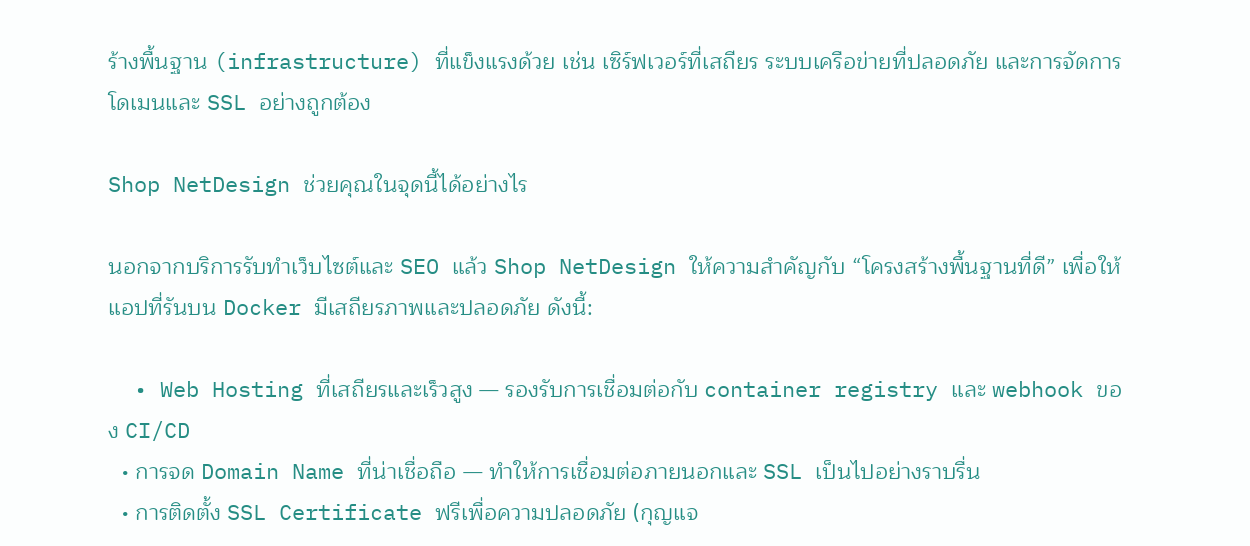ร้างพื้นฐาน (infrastructure) ที่แข็งแรงด้วย เช่น เซิร์ฟเวอร์ที่เสถียร ระบบเครือข่ายที่ปลอดภัย และการจัดการโดเมนและ SSL อย่างถูกต้อง

Shop NetDesign ช่วยคุณในจุดนี้ได้อย่างไร

นอกจากบริการรับทำเว็บไซต์และ SEO แล้ว Shop NetDesign ให้ความสำคัญกับ “โครงสร้างพื้นฐานที่ดี” เพื่อให้แอปที่รันบน Docker มีเสถียรภาพและปลอดภัย ดังนี้:

  • Web Hosting ที่เสถียรและเร็วสูง — รองรับการเชื่อมต่อกับ container registry และ webhook ของ CI/CD
  • การจด Domain Name ที่น่าเชื่อถือ — ทำให้การเชื่อมต่อภายนอกและ SSL เป็นไปอย่างราบรื่น
  • การติดตั้ง SSL Certificate ฟรีเพื่อความปลอดภัย (กุญแจ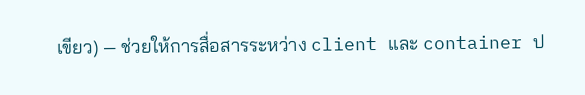เขียว) — ช่วยให้การสื่อสารระหว่าง client และ container ป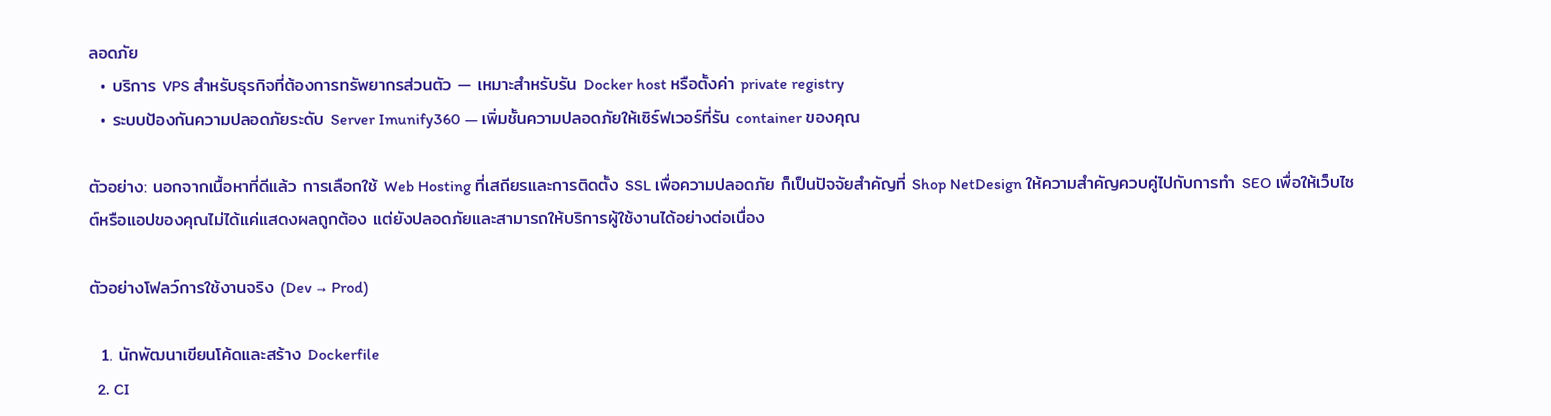ลอดภัย
  • บริการ VPS สำหรับธุรกิจที่ต้องการทรัพยากรส่วนตัว — เหมาะสำหรับรัน Docker host หรือตั้งค่า private registry
  • ระบบป้องกันความปลอดภัยระดับ Server Imunify360 — เพิ่มชั้นความปลอดภัยให้เซิร์ฟเวอร์ที่รัน container ของคุณ

ตัวอย่าง: นอกจากเนื้อหาที่ดีแล้ว การเลือกใช้ Web Hosting ที่เสถียรและการติดตั้ง SSL เพื่อความปลอดภัย ก็เป็นปัจจัยสำคัญที่ Shop NetDesign ให้ความสำคัญควบคู่ไปกับการทำ SEO เพื่อให้เว็บไซต์หรือแอปของคุณไม่ได้แค่แสดงผลถูกต้อง แต่ยังปลอดภัยและสามารถให้บริการผู้ใช้งานได้อย่างต่อเนื่อง

ตัวอย่างโฟลว์การใช้งานจริง (Dev → Prod)

  1. นักพัฒนาเขียนโค้ดและสร้าง Dockerfile
  2. CI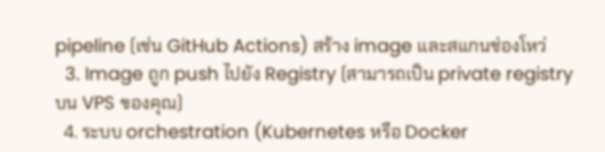pipeline (เช่น GitHub Actions) สร้าง image และสแกนช่องโหว่
  3. Image ถูก push ไปยัง Registry (สามารถเป็น private registry บน VPS ของคุณ)
  4. ระบบ orchestration (Kubernetes หรือ Docker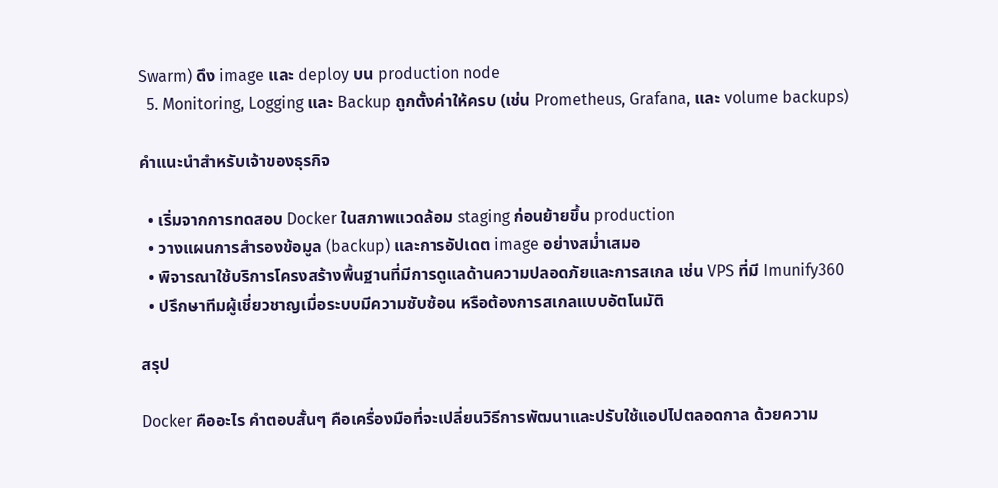Swarm) ดึง image และ deploy บน production node
  5. Monitoring, Logging และ Backup ถูกตั้งค่าให้ครบ (เช่น Prometheus, Grafana, และ volume backups)

คำแนะนำสำหรับเจ้าของธุรกิจ

  • เริ่มจากการทดสอบ Docker ในสภาพแวดล้อม staging ก่อนย้ายขึ้น production
  • วางแผนการสำรองข้อมูล (backup) และการอัปเดต image อย่างสม่ำเสมอ
  • พิจารณาใช้บริการโครงสร้างพื้นฐานที่มีการดูแลด้านความปลอดภัยและการสเกล เช่น VPS ที่มี Imunify360
  • ปรึกษาทีมผู้เชี่ยวชาญเมื่อระบบมีความซับซ้อน หรือต้องการสเกลแบบอัตโนมัติ

สรุป

Docker คืออะไร คำตอบสั้นๆ คือเครื่องมือที่จะเปลี่ยนวิธีการพัฒนาและปรับใช้แอปไปตลอดกาล ด้วยความ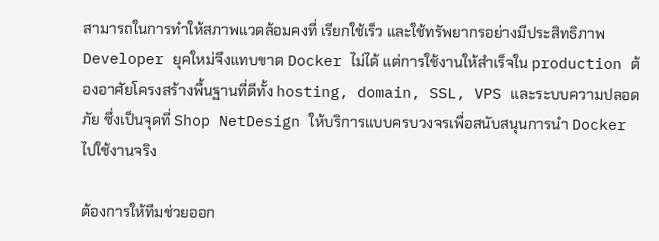สามารถในการทำให้สภาพแวดล้อมคงที่ เรียกใช้เร็ว และใช้ทรัพยากรอย่างมีประสิทธิภาพ Developer ยุคใหม่จึงแทบขาด Docker ไม่ได้ แต่การใช้งานให้สำเร็จใน production ต้องอาศัยโครงสร้างพื้นฐานที่ดีทั้ง hosting, domain, SSL, VPS และระบบความปลอดภัย ซึ่งเป็นจุดที่ Shop NetDesign ให้บริการแบบครบวงจรเพื่อสนับสนุนการนำ Docker ไปใช้งานจริง

ต้องการให้ทีมช่วยออก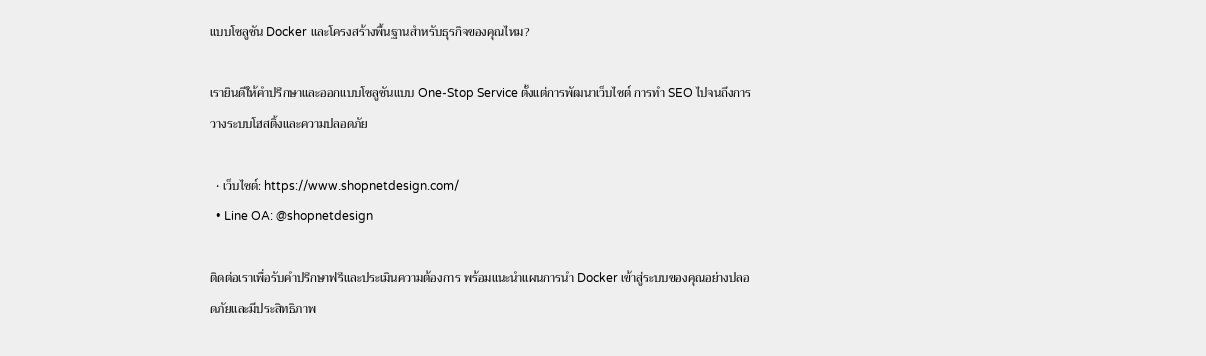แบบโซลูชัน Docker และโครงสร้างพื้นฐานสำหรับธุรกิจของคุณไหม?

เรายินดีให้คำปรึกษาและออกแบบโซลูชันแบบ One-Stop Service ตั้งแต่การพัฒนาเว็บไซต์ การทำ SEO ไปจนถึงการวางระบบโฮสติ้งและความปลอดภัย

  • เว็บไซต์: https://www.shopnetdesign.com/
  • Line OA: @shopnetdesign

ติดต่อเราเพื่อรับคำปรึกษาฟรีและประเมินความต้องการ พร้อมแนะนำแผนการนำ Docker เข้าสู่ระบบของคุณอย่างปลอดภัยและมีประสิทธิภาพ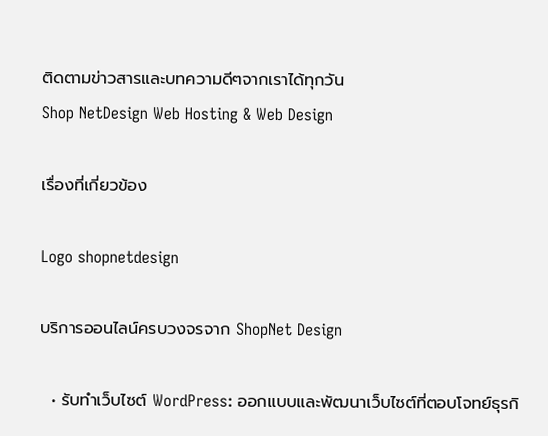ติดตามข่าวสารและบทความดีๆจากเราได้ทุกวัน
Shop NetDesign Web Hosting & Web Design

เรื่องที่เกี่ยวข้อง

Logo shopnetdesign

บริการออนไลน์ครบวงจรจาก ShopNet Design

  • รับทำเว็บไซต์ WordPress: ออกแบบและพัฒนาเว็บไซต์ที่ตอบโจทย์ธุรกิ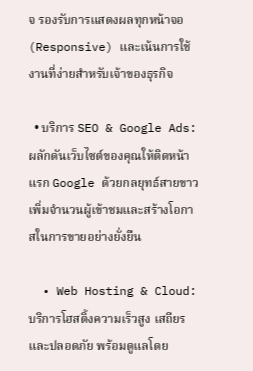จ รองรับการแสดงผลทุกหน้าจอ (Responsive) และเน้นการใช้งานที่ง่ายสำหรับเจ้าของธุรกิจ

  • บริการ SEO & Google Ads: ผลักดันเว็บไซต์ของคุณให้ติดหน้าแรก Google ด้วยกลยุทธ์สายขาว เพิ่มจำนวนผู้เข้าชมและสร้างโอกาสในการขายอย่างยั่งยืน

  • Web Hosting & Cloud: บริการโฮสติ้งความเร็วสูง เสถียร และปลอดภัย พร้อมดูแลโดย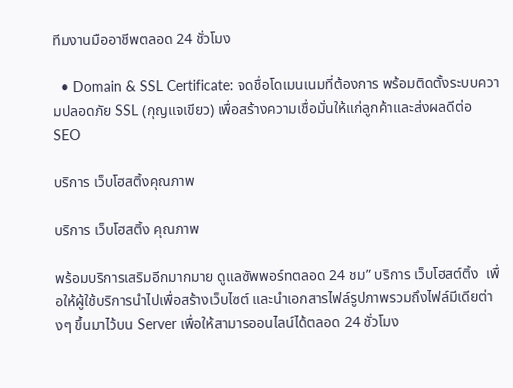ทีมงานมืออาชีพตลอด 24 ชั่วโมง

  • Domain & SSL Certificate: จดชื่อโดเมนเนมที่ต้องการ พร้อมติดตั้งระบบความปลอดภัย SSL (กุญแจเขียว) เพื่อสร้างความเชื่อมั่นให้แก่ลูกค้าและส่งผลดีต่อ SEO

บริการ เว็บโฮสติ้งคุณภาพ

บริการ เว็บโฮสติ้ง คุณภาพ

พร้อมบริการเสริมอีกมากมาย ดูแลซัพพอร์ทตลอด 24 ชม” บริการ เว็บโฮสต์ติ้ง  เพื่อให้ผู้ใช้บริการนำไปเพื่อสร้างเว็บไซต์ และนำเอกสารไฟล์รูปภาพรวมถึงไฟล์มีเดียต่างๆ ขึ้นมาไว้บน Server เพื่อให้สามารออนไลน์ได้ตลอด 24 ชั่วโมง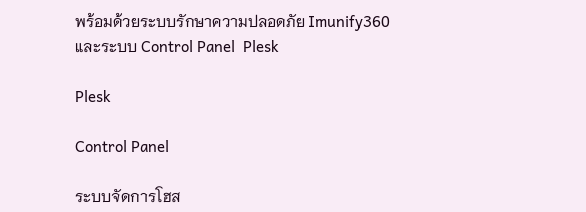พร้อมด้วยระบบรักษาความปลอดภัย Imunify360
และระบบ Control Panel  Plesk

Plesk

Control Panel

ระบบจัดการโฮส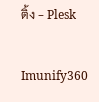ติ้ง - Plesk

Imunify360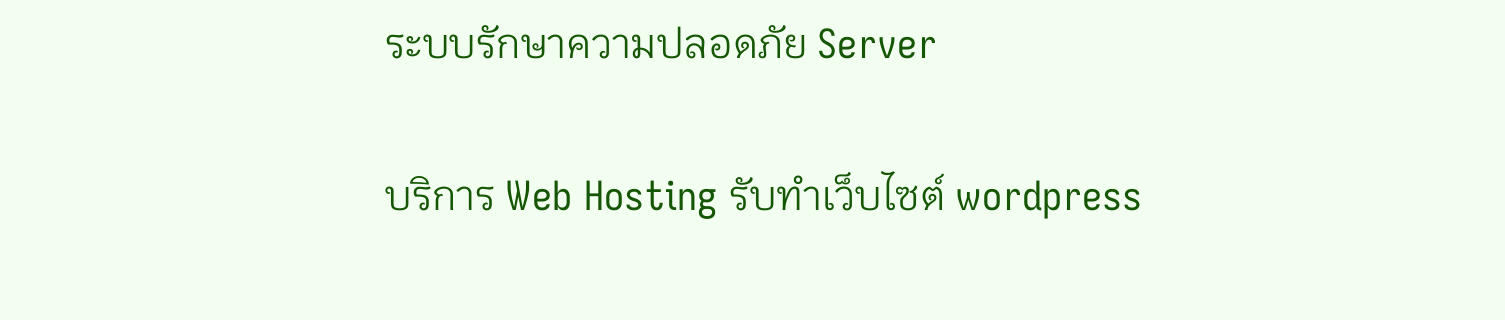ระบบรักษาความปลอดภัย Server

บริการ Web Hosting รับทำเว็บไซต์ wordpress